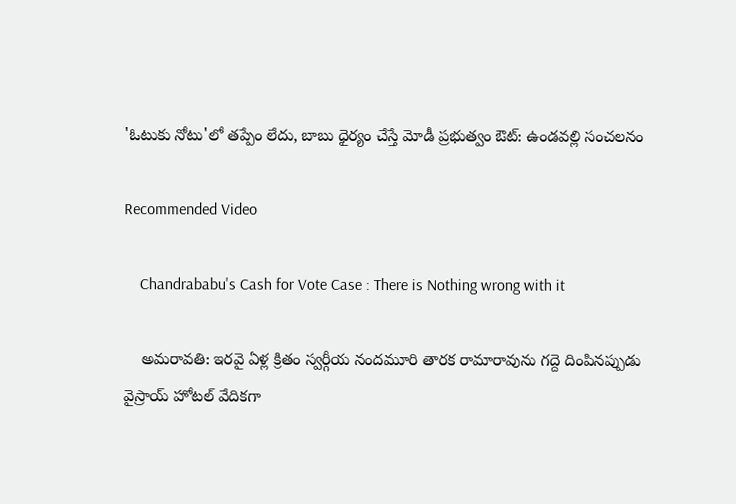'ఓటుకు నోటు'లో తప్పేం లేదు, బాబు ధైర్యం చేస్తే మోడీ ప్రభుత్వం ఔట్: ఉండవల్లి సంచలనం

Recommended Video

    Chandrababu's Cash for Vote Case : There is Nothing wrong with it

    అమరావతి: ఇరవై ఏళ్ల క్రితం స్వర్గీయ నందమూరి తారక రామారావును గద్దె దింపినప్పుడు వైస్రాయ్ హోటల్ వేదికగా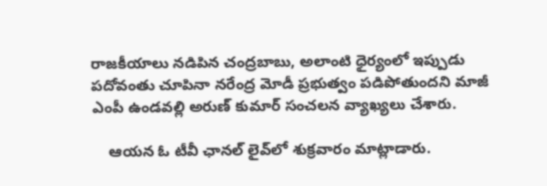రాజకీయాలు నడిపిన చంద్రబాబు, అలాంటి ధైర్యంలో ఇప్పుడు పదోవంతు చూపినా నరేంద్ర మోడీ ప్రభుత్వం పడిపోతుందని మాజీ ఎంపీ ఉండవల్లి అరుణ్ కుమార్ సంచలన వ్యాఖ్యలు చేశారు.

    ఆయన ఓ టీవీ ఛానల్ లైవ్‌లో శుక్రవారం మాట్లాడారు.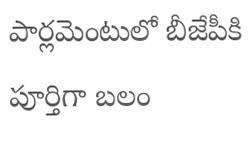పార్లమెంటులో బీజేపీకి పూర్తిగా బలం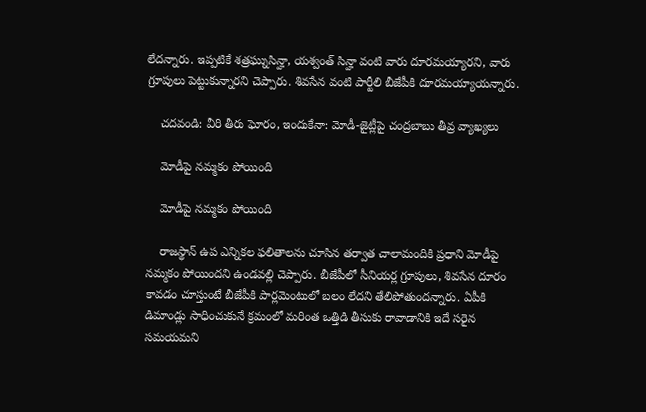లేదన్నారు. ఇప్పటికే శత్రఘ్నుసిన్హా, యశ్వంత్ సిన్హా వంటి వారు దూరమయ్యారని, వారు గ్రూపులు పెట్టుకున్నారని చెప్పారు. శివసేన వంటి పార్టీలి బీజేపీకి దూరమయ్యాయన్నారు.

    చదవండి: వీరి తీరు ఘోరం, ఇందుకేనా: మోడీ-జైట్లీపై చంద్రబాబు తీవ్ర వ్యాఖ్యలు

    మోడీపై నమ్మకం పోయింది

    మోడీపై నమ్మకం పోయింది

    రాజస్థాన్ ఉప ఎన్నికల ఫలితాలను చూసిన తర్వాత చాలామందికి ప్రధాని మోడీపై నమ్మకం పోయిందని ఉండవల్లి చెప్పారు. బీజేపీలో సీనియర్ల గ్రూపులు, శివసేన దూరం కావడం చూస్తుంటే బీజేపీకి పార్లమెంటులో బలం లేదని తేలిపోతుందన్నారు. ఏపీకి డిమాండ్లు సాధించుకునే క్రమంలో మరింత ఒత్తిడి తీసుకు రావాడానికి ఇదే సరైన సమయమని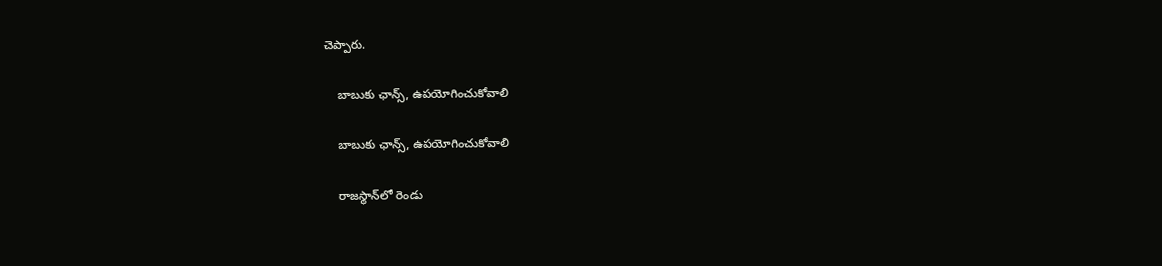చెప్పారు.

    బాబుకు ఛాన్స్, ఉపయోగించుకోవాలి

    బాబుకు ఛాన్స్, ఉపయోగించుకోవాలి

    రాజస్థాన్‌లో రెండు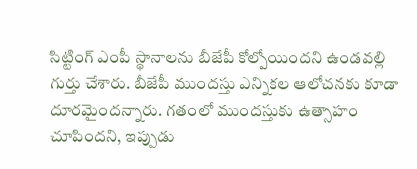సిట్టింగ్ ఎంపీ స్థానాలను బీజేపీ కోల్పోయిందని ఉండవల్లి గుర్తు చేశారు. బీజేపీ ముందస్తు ఎన్నికల ఆలోచనకు కూడా దూరమైందన్నారు. గతంలో ముందస్తుకు ఉత్సాహం చూపిందని, ఇప్పుడు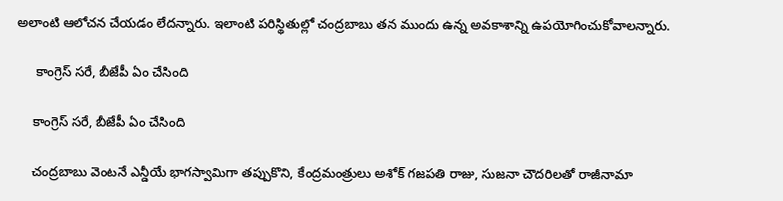అలాంటి ఆలోచన చేయడం లేదన్నారు. ఇలాంటి పరిస్థితుల్లో చంద్రబాబు తన ముందు ఉన్న అవకాశాన్ని ఉపయోగించుకోవాలన్నారు.

     కాంగ్రెస్ సరే, బీజేపీ ఏం చేసింది

    కాంగ్రెస్ సరే, బీజేపీ ఏం చేసింది

    చంద్రబాబు వెంటనే ఎన్డీయే భాగస్వామిగా తప్పుకొని, కేంద్రమంత్రులు అశోక్ గజపతి రాజు, సుజనా చౌదరిలతో రాజీనామా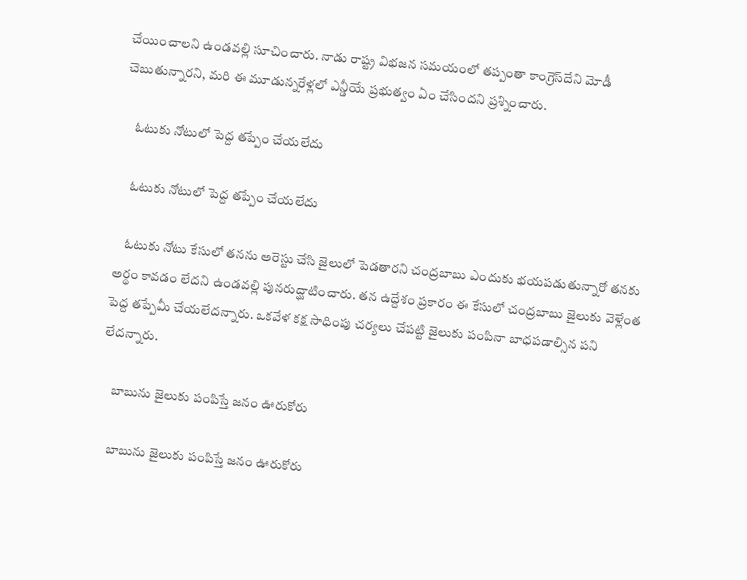చేయించాలని ఉండవల్లి సూచించారు. నాడు రాష్ట్ర విభజన సమయంలో తప్పంతా కాంగ్రెస్‌దేని మోడీ చెబుతున్నారని, మరి ఈ మూడున్నరేళ్లలో ఎన్డీయే ప్రభుత్వం ఏం చేసిందని ప్రశ్నించారు.

    ఓటుకు నోటులో పెద్ద తప్పేం చేయలేదు

    ఓటుకు నోటులో పెద్ద తప్పేం చేయలేదు

    ఓటుకు నోటు కేసులో తనను అరెస్టు చేసి జైలులో పెడతారని చంద్రబాబు ఎందుకు భయపడుతున్నారో తనకు అర్థం కావడం లేదని ఉండవల్లి పునరుద్ఘాటించారు. తన ఉద్దేశం ప్రకారం ఈ కేసులో చంద్రబాబు జైలుకు వెళ్లేంత పెద్ద తప్పేమీ చేయలేదన్నారు. ఒకవేళ కక్ష సాధింపు చర్యలు చేపట్టి జైలుకు పంపినా బాధపడాల్సిన పని లేదన్నారు.

    బాబును జైలుకు పంపిస్తే జనం ఊరుకోరు

    బాబును జైలుకు పంపిస్తే జనం ఊరుకోరు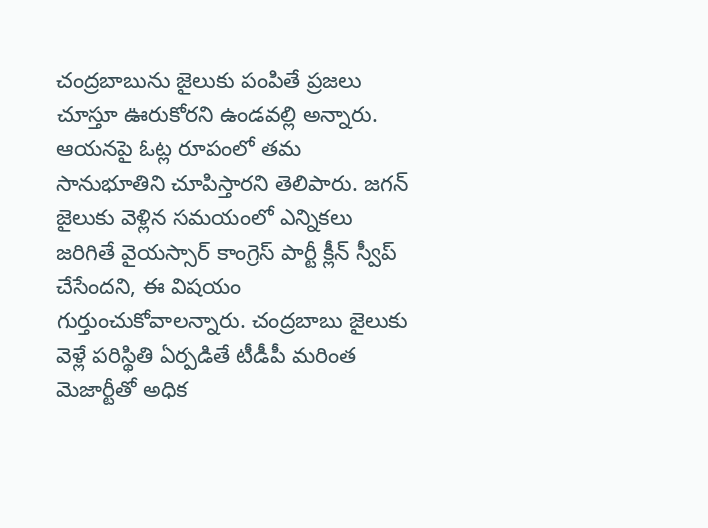చంద్రబాబును జైలుకు పంపితే ప్రజలు చూస్తూ ఊరుకోరని ఉండవల్లి అన్నారు. ఆయనపై ఓట్ల రూపంలో తమ సానుభూతిని చూపిస్తారని తెలిపారు. జగన్ జైలుకు వెళ్లిన సమయంలో ఎన్నికలు జరిగితే వైయస్సార్ కాంగ్రెస్ పార్టీ క్లీన్ స్వీప్ చేసేందని, ఈ విషయం గుర్తుంచుకోవాలన్నారు. చంద్రబాబు జైలుకు వెళ్లే పరిస్థితి ఏర్పడితే టీడీపీ మరింత మెజార్టీతో అధిక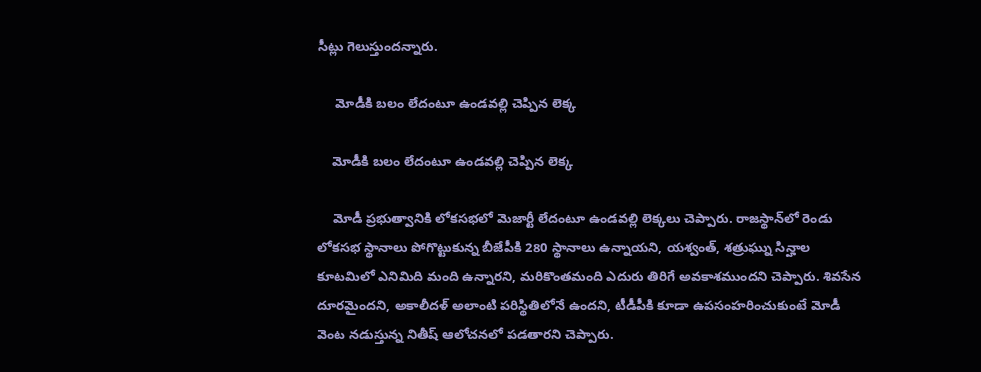సీట్లు గెలుస్తుందన్నారు.

     మోడీకి బలం లేదంటూ ఉండవల్లి చెప్పిన లెక్క

    మోడీకి బలం లేదంటూ ఉండవల్లి చెప్పిన లెక్క

    మోడీ ప్రభుత్వానికి లోకసభలో మెజార్టీ లేదంటూ ఉండవల్లి లెక్కలు చెప్పారు. రాజస్థాన్‌లో రెండు లోకసభ స్థానాలు పోగొట్టుకున్న బీజేపీకి 280 స్థానాలు ఉన్నాయని, యశ్వంత్, శత్రుఘ్ను సిన్హాల కూటమిలో ఎనిమిది మంది ఉన్నారని, మరికొంతమంది ఎదురు తిరిగే అవకాశముందని చెప్పారు. శివసేన దూరమైందని, అకాలీదళ్ అలాంటి పరిస్థితిలోనే ఉందని, టీడీపీకి కూడా ఉపసంహరించుకుంటే మోడీ వెంట నడుస్తున్న నితీష్ ఆలోచనలో పడతారని చెప్పారు.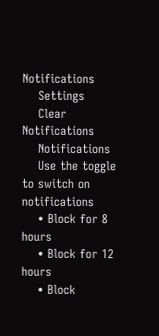Notifications
    Settings
    Clear Notifications
    Notifications
    Use the toggle to switch on notifications
    • Block for 8 hours
    • Block for 12 hours
    • Block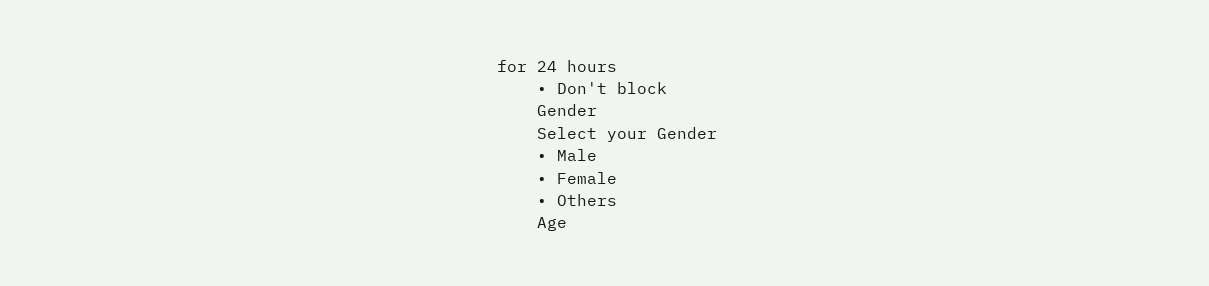for 24 hours
    • Don't block
    Gender
    Select your Gender
    • Male
    • Female
    • Others
    Age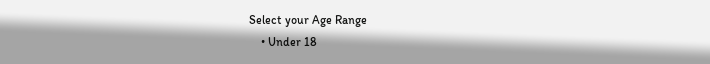Select your Age Range
    • Under 18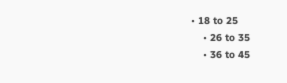• 18 to 25
    • 26 to 35
    • 36 to 45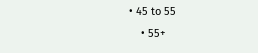• 45 to 55
    • 55+